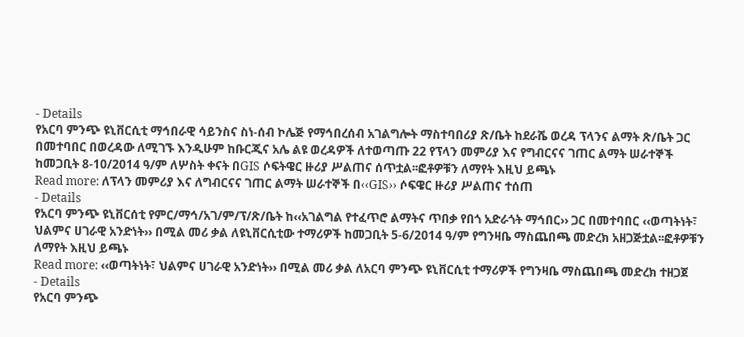- Details
የአርባ ምንጭ ዩኒቨርሲቲ ማኅበራዊ ሳይንስና ስነ-ሰብ ኮሌጅ የማኅበረሰብ አገልግሎት ማስተባበሪያ ጽ/ቤት ከደራሼ ወረዳ ፕላንና ልማት ጽ/ቤት ጋር በመተባበር በወረዳው ለሚገኙ እንዲሁም ከቡርጂና አሌ ልዩ ወረዳዎች ለተወጣጡ 22 የፕላን መምሪያ እና የግብርናና ገጠር ልማት ሠራተኞች ከመጋቢት 8-10/2014 ዓ/ም ለሦስት ቀናት በGIS ሶፍትዌር ዙሪያ ሥልጠና ሰጥቷል፡፡ፎቶዎቹን ለማየት እዚህ ይጫኑ
Read more: ለፕላን መምሪያ እና ለግብርናና ገጠር ልማት ሠራተኞች በ‹‹GIS›› ሶፍዌር ዙሪያ ሥልጠና ተሰጠ
- Details
የአርባ ምንጭ ዩኒቨርሰቲ የምር/ማኅ/አገ/ም/ፕ/ጽ/ቤት ከ‹‹አገልግል የተፈጥሮ ልማትና ጥበቃ የበጎ አድራጎት ማኅበር›› ጋር በመተባበር ‹‹ወጣትነት፣ ህልምና ሀገራዊ አንድነት›› በሚል መሪ ቃል ለዩኒቨርሲቲው ተማሪዎች ከመጋቢት 5-6/2014 ዓ/ም የግንዛቤ ማስጨበጫ መድረክ አዘጋጅቷል፡፡ፎቶዎቹን ለማየት እዚህ ይጫኑ
Read more: ‹‹ወጣትነት፣ ህልምና ሀገራዊ አንድነት›› በሚል መሪ ቃል ለአርባ ምንጭ ዩኒቨርሲቲ ተማሪዎች የግንዛቤ ማስጨበጫ መድረክ ተዘጋጀ
- Details
የአርባ ምንጭ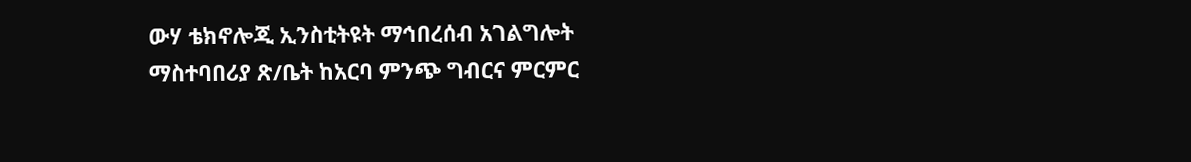ውሃ ቴክኖሎጂ ኢንስቲትዩት ማኅበረሰብ አገልግሎት ማስተባበሪያ ጽ/ቤት ከአርባ ምንጭ ግብርና ምርምር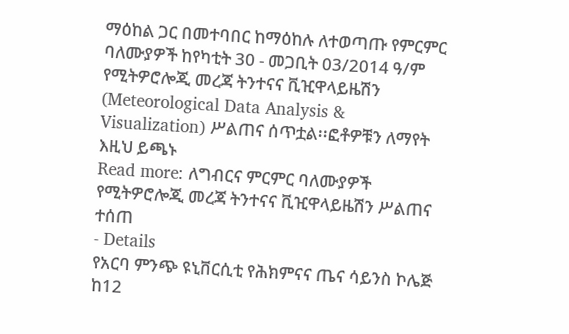ማዕከል ጋር በመተባበር ከማዕከሉ ለተወጣጡ የምርምር ባለሙያዎች ከየካቲት 30 - መጋቢት 03/2014 ዓ/ም የሚትዎሮሎጂ መረጃ ትንተናና ቪዢዋላይዜሽን (Meteorological Data Analysis & Visualization) ሥልጠና ሰጥቷል፡፡ፎቶዎቹን ለማየት እዚህ ይጫኑ
Read more: ለግብርና ምርምር ባለሙያዎች የሚትዎሮሎጂ መረጃ ትንተናና ቪዢዋላይዜሽን ሥልጠና ተሰጠ
- Details
የአርባ ምንጭ ዩኒቨርሲቲ የሕክምናና ጤና ሳይንስ ኮሌጅ ከ12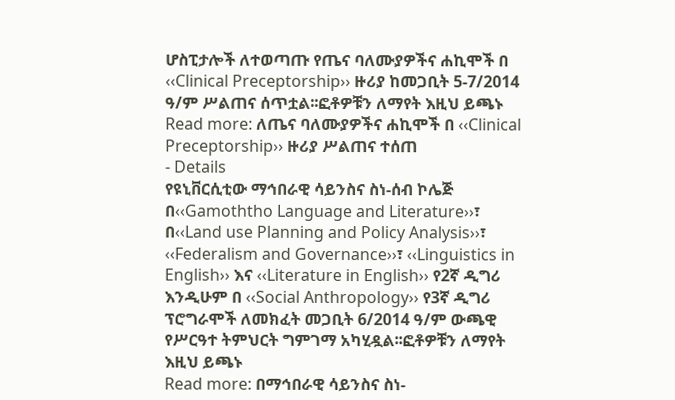ሆስፒታሎች ለተወጣጡ የጤና ባለሙያዎችና ሐኪሞች በ ‹‹Clinical Preceptorship›› ዙሪያ ከመጋቢት 5-7/2014 ዓ/ም ሥልጠና ሰጥቷል፡፡ፎቶዎቹን ለማየት እዚህ ይጫኑ
Read more: ለጤና ባለሙያዎችና ሐኪሞች በ ‹‹Clinical Preceptorship›› ዙሪያ ሥልጠና ተሰጠ
- Details
የዩኒቨርሲቲው ማኅበራዊ ሳይንስና ስነ-ሰብ ኮሌጅ በ‹‹Gamoththo Language and Literature››፣ በ‹‹Land use Planning and Policy Analysis››፣ ‹‹Federalism and Governance››፣ ‹‹Linguistics in English›› እና ‹‹Literature in English›› የ2ኛ ዲግሪ እንዲሁም በ ‹‹Social Anthropology›› የ3ኛ ዲግሪ ፕሮግራሞች ለመክፈት መጋቢት 6/2014 ዓ/ም ውጫዊ የሥርዓተ ትምህርት ግምገማ አካሂዷል፡፡ፎቶዎቹን ለማየት እዚህ ይጫኑ
Read more: በማኅበራዊ ሳይንስና ስነ-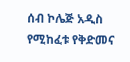ሰብ ኮሌጅ አዲስ የሚከፈቱ የቅድመና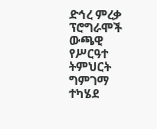ድኅረ ምረቃ ፕሮግራሞች ውጫዊ የሥርዓተ ትምህርት ግምገማ ተካሄደ